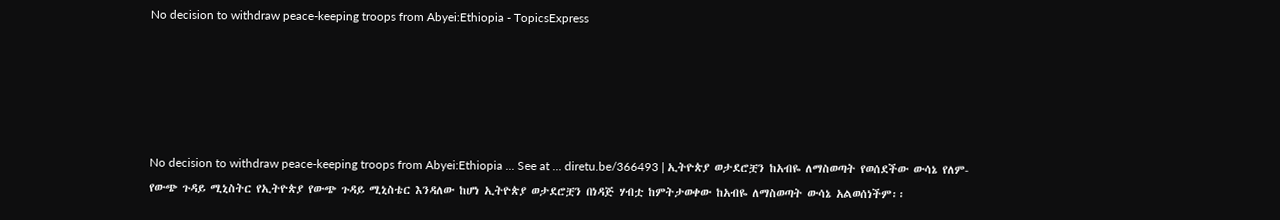No decision to withdraw peace-keeping troops from Abyei:Ethiopia - TopicsExpress





No decision to withdraw peace-keeping troops from Abyei:Ethiopia ... See at ... diretu.be/366493 | ኢትዮጵያ ወታደሮቿን ከአብዬ ለማስወጣት የወሰደችው ውሳኔ የለም- የውጭ ጉዳይ ሚኒስትር የኢትዮጵያ የውጭ ጉዳይ ሚኒስቴር እንዳለው ከሆነ ኢትዮጵያ ወታደሮቿን በነዳጅ ሃብቷ ከምትታወቀው ከአብዬ ለማስወጣት ውሳኔ አልወሰነችም፡፡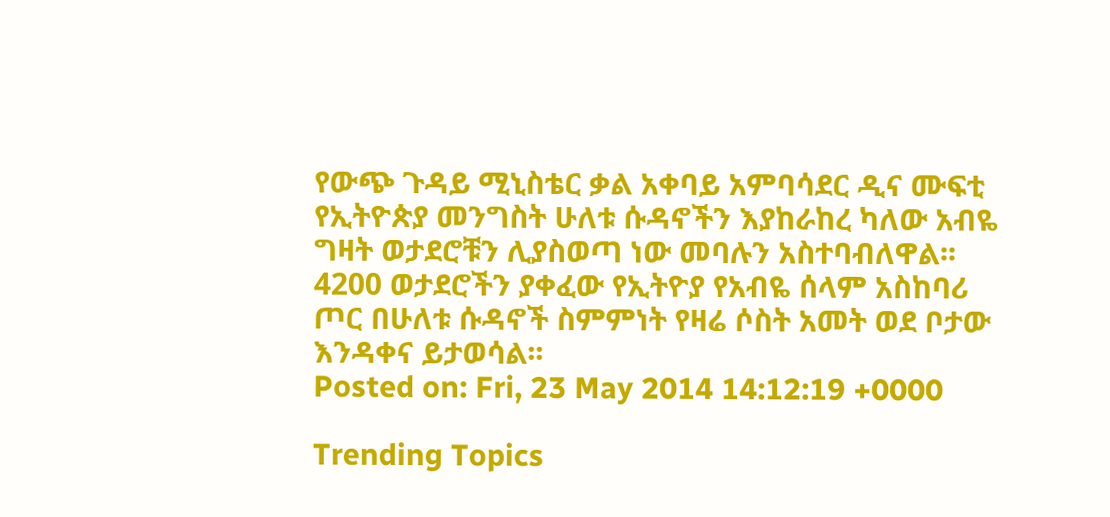የውጭ ጉዳይ ሚኒስቴር ቃል አቀባይ አምባሳደር ዲና ሙፍቲ የኢትዮጵያ መንግስት ሁለቱ ሱዳኖችን እያከራከረ ካለው አብዬ ግዛት ወታደሮቹን ሊያስወጣ ነው መባሉን አስተባብለዋል፡፡ 4200 ወታደሮችን ያቀፈው የኢትዮያ የአብዬ ሰላም አስከባሪ ጦር በሁለቱ ሱዳኖች ስምምነት የዛሬ ሶስት አመት ወደ ቦታው እንዳቀና ይታወሳል፡፡
Posted on: Fri, 23 May 2014 14:12:19 +0000

Trending Topics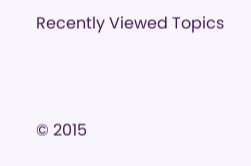Recently Viewed Topics




© 2015